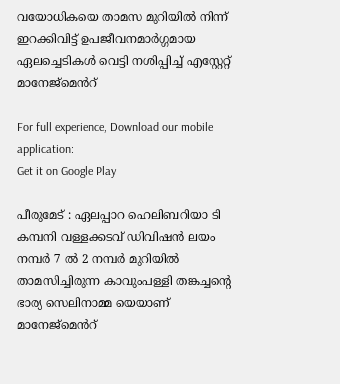വയോധികയെ താമസ മുറിയിൽ നിന്ന് ഇറക്കിവിട്ട് ഉപജീവനമാർഗ്ഗമായ ഏലച്ചെടികൾ വെട്ടി നശിപ്പിച്ച് എസ്റ്റേറ്റ് മാനേജ്മെൻറ്

For full experience, Download our mobile application:
Get it on Google Play

പീരുമേട് : ഏലപ്പാറ ഹെലിബറിയാ ടി കമ്പനി വള്ളക്കടവ് ഡിവിഷൻ ലയം നമ്പർ 7 ൽ 2 നമ്പർ മുറിയിൽ താമസിച്ചിരുന്ന കാവുംപള്ളി തങ്കച്ചൻ്റെ ഭാര്യ സെലിനാമ്മ യെയാണ് മാനേജ്മെൻറ്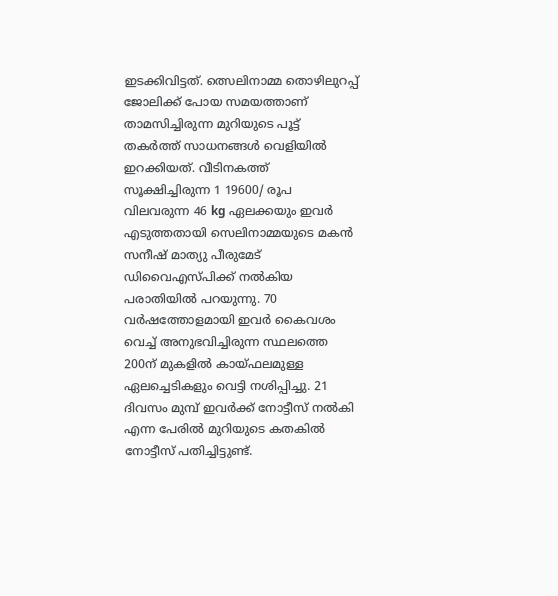ഇടക്കിവിട്ടത്. ത്സെലിനാമ്മ തൊഴിലുറപ്പ് ജോലിക്ക് പോയ സമയത്താണ് താമസിച്ചിരുന്ന മുറിയുടെ പൂട്ട് തകർത്ത് സാധനങ്ങൾ വെളിയിൽ ഇറക്കിയത്. വീടിനകത്ത് സൂക്ഷിച്ചിരുന്ന 1 19600/ രൂപ വിലവരുന്ന 46 kg ഏലക്കയും ഇവർ എടുത്തതായി സെലിനാമ്മയുടെ മകൻ സനീഷ് മാത്യു പീരുമേട് ഡിവൈഎസ്പിക്ക് നൽകിയ പരാതിയിൽ പറയുന്നു. 70 വർഷത്തോളമായി ഇവർ കൈവശം വെച്ച് അനുഭവിച്ചിരുന്ന സ്ഥലത്തെ 200ന് മുകളിൽ കായ്ഫലമുള്ള ഏലച്ചെടികളും വെട്ടി നശിപ്പിച്ചു. 21 ദിവസം മുമ്പ് ഇവർക്ക് നോട്ടീസ് നൽകി എന്ന പേരിൽ മുറിയുടെ കതകിൽ നോട്ടീസ് പതിച്ചിട്ടുണ്ട്.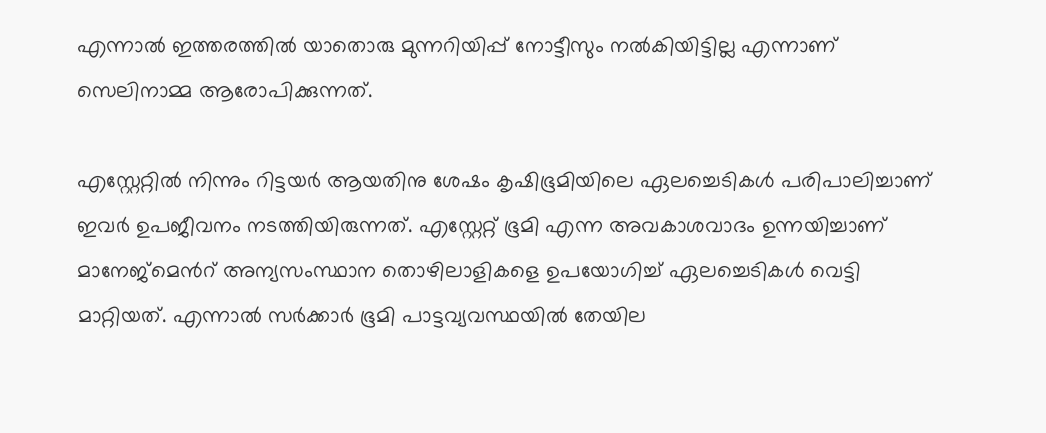എന്നാൽ ഇത്തരത്തിൽ യാതൊരു മുന്നറിയിപ്പ് നോട്ടീസും നൽകിയിട്ടില്ല എന്നാണ് സെലിനാമ്മ ആരോപിക്കുന്നത്.

എസ്റ്റേറ്റിൽ നിന്നും റിട്ടയർ ആയതിനു ശേഷം കൃഷിഭൂമിയിലെ ഏലച്ചെടികൾ പരിപാലിച്ചാണ് ഇവർ ഉപജീവനം നടത്തിയിരുന്നത്. എസ്റ്റേറ്റ് ഭൂമി എന്ന അവകാശവാദം ഉന്നയിച്ചാണ് മാനേജ്മെൻറ് അന്യസംസ്ഥാന തൊഴിലാളികളെ ഉപയോഗിച്ച് ഏലച്ചെടികൾ വെട്ടി മാറ്റിയത്. എന്നാൽ സർക്കാർ ഭൂമി പാട്ടവ്യവസ്ഥയിൽ തേയില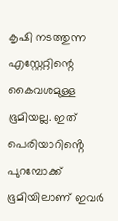കൃഷി നടത്തുന്ന എസ്റ്റേറ്റിന്റെ കൈവശമുള്ള ഭൂമിയല്ല. ഇത് പെരിയാറിൻ്റെ പുറമ്പോക്ക് ഭൂമിയിലാണ് ഇവർ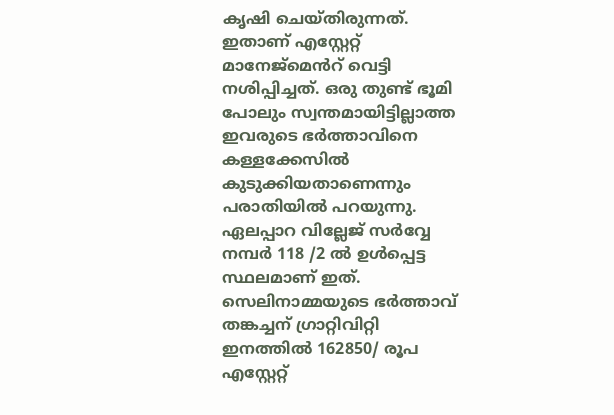കൃഷി ചെയ്തിരുന്നത്. ഇതാണ് എസ്റ്റേറ്റ് മാനേജ്മെൻറ് വെട്ടി നശിപ്പിച്ചത്. ഒരു തുണ്ട് ഭൂമി പോലും സ്വന്തമായിട്ടില്ലാത്ത ഇവരുടെ ഭർത്താവിനെ കള്ളക്കേസിൽ കുടുക്കിയതാണെന്നും പരാതിയിൽ പറയുന്നു. ഏലപ്പാറ വില്ലേജ് സർവ്വേ നമ്പർ 118 /2 ൽ ഉൾപ്പെട്ട സ്ഥലമാണ് ഇത്. സെലിനാമ്മയുടെ ഭർത്താവ് തങ്കച്ചന് ഗ്രാറ്റിവിറ്റി ഇനത്തിൽ 162850/ രൂപ എസ്റ്റേറ്റ്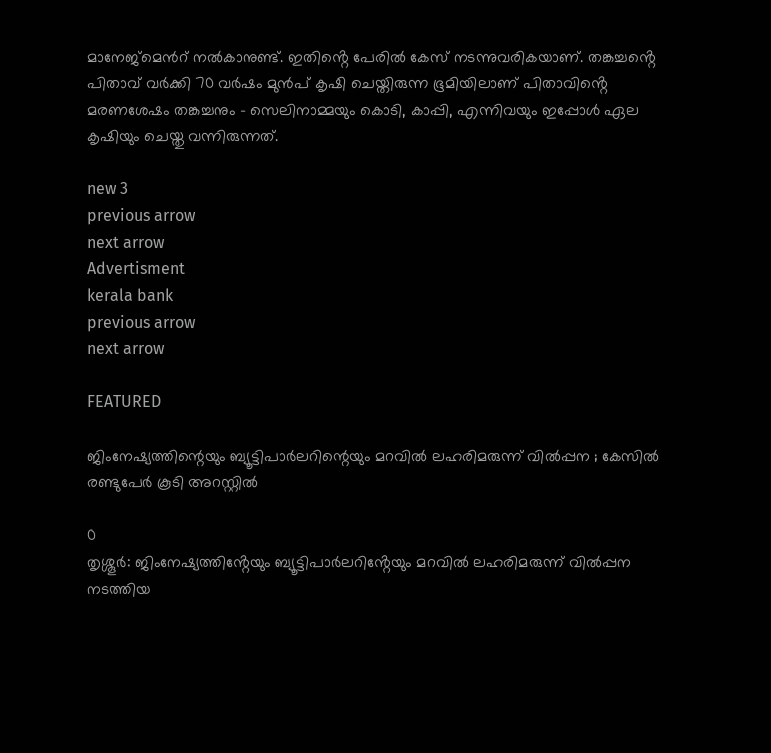മാനേജ്മെൻറ് നൽകാനുണ്ട്. ഇതിൻ്റെ പേരിൽ കേസ് നടന്നുവരികയാണ്. തങ്കച്ചൻ്റെ പിതാവ് വർക്കി 70 വർഷം മുൻപ് കൃഷി ചെയ്തിരുന്ന ഭൂമിയിലാണ് പിതാവിൻ്റെ മരണശേഷം തങ്കച്ചനും – സെലിനാമ്മയും കൊടി, കാപ്പി, എന്നിവയും ഇപ്പോൾ ഏല കൃഷിയും ചെയ്തു വന്നിരുന്നത്.

new 3
previous arrow
next arrow
Advertisment
kerala bank
previous arrow
next arrow

FEATURED

ജിംനേഷ്യത്തിന്റെയും ബ്യൂട്ടിപാർലറിന്റെയും മറവിൽ ലഹരിമരുന്ന് വിൽപ്പന ; കേസിൽ രണ്ടുപേർ കൂടി അറസ്റ്റിൽ

0
തൃശ്ശൂർ: ജിംനേഷ്യത്തിൻ്റേയും ബ്യൂട്ടിപാർലറിൻ്റേയും മറവിൽ ലഹരിമരുന്ന് വിൽപ്പന നടത്തിയ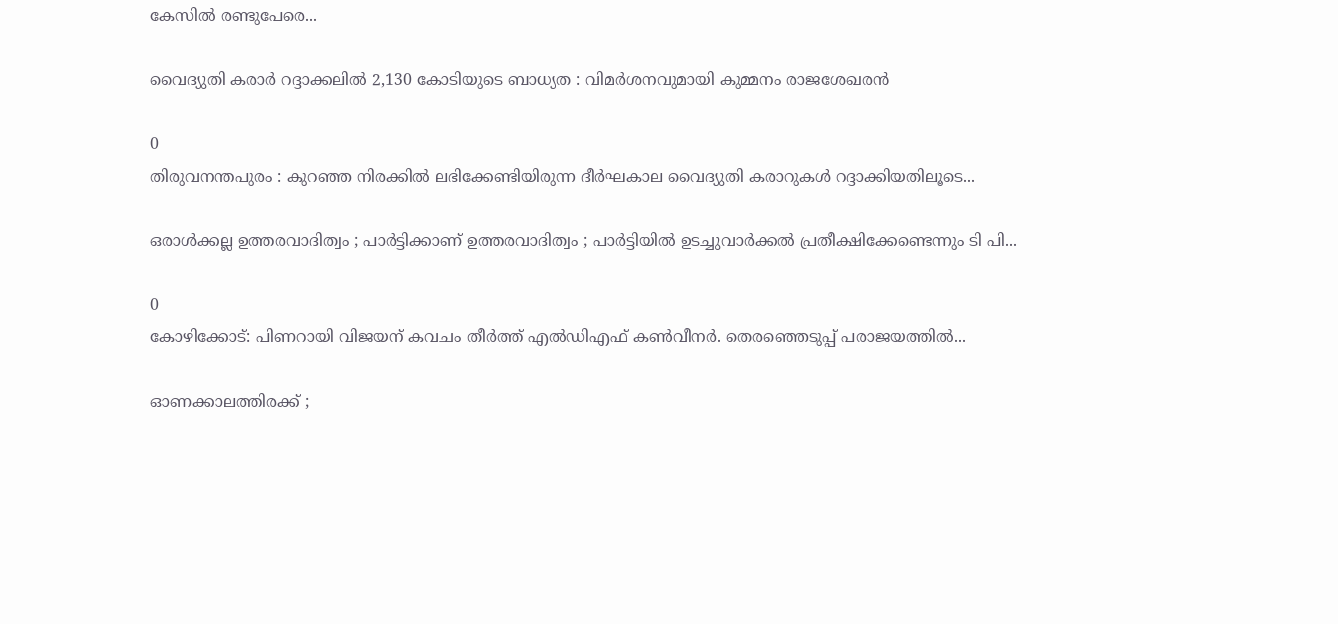കേസിൽ രണ്ടുപേരെ...

വൈദ്യുതി കരാർ റദ്ദാക്കലിൽ 2,130 കോടിയുടെ ബാധ്യത : വിമർശനവുമായി കുമ്മനം രാജശേഖരൻ

0
തിരുവനന്തപുരം : കുറഞ്ഞ നിരക്കിൽ ലഭിക്കേണ്ടിയിരുന്ന ദീർഘകാല വൈദ്യുതി കരാറുകൾ റദ്ദാക്കിയതിലൂടെ...

ഒരാൾക്കല്ല ഉത്തരവാദിത്വം ; പാർട്ടിക്കാണ് ഉത്തരവാദിത്വം ; പാർട്ടിയിൽ ഉടച്ചുവാർക്കൽ പ്രതീക്ഷിക്കേണ്ടെന്നും ടി പി...

0
കോഴിക്കോട്: പിണറായി വിജയന് കവചം തീർത്ത് എൽഡിഎഫ് കൺവീനർ. തെരഞ്ഞെടുപ്പ് പരാജയത്തിൽ...

ഓണക്കാലത്തിരക്ക് ;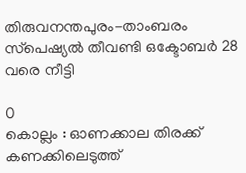തിരുവനന്തപുരം-താംബരം സ്‌പെഷ്യൽ തീവണ്ടി ഒക്ടോബർ 28 വരെ നീട്ടി

0
കൊല്ലം : ഓണക്കാല തിരക്ക് കണക്കിലെടുത്ത്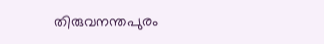തിരുവനന്തപുരം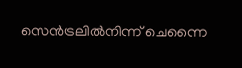സെൻട്രലിൽനിന്ന് ചെന്നൈ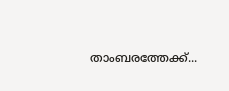താംബരത്തേക്ക്...